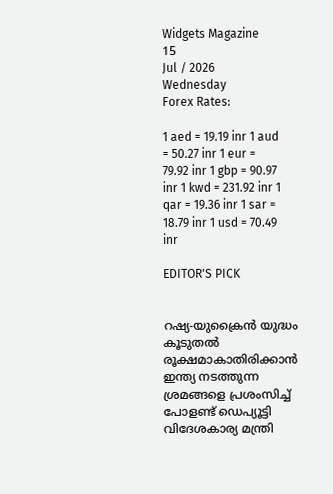Widgets Magazine
15
Jul / 2026
Wednesday
Forex Rates:

1 aed = 19.19 inr 1 aud = 50.27 inr 1 eur = 79.92 inr 1 gbp = 90.97 inr 1 kwd = 231.92 inr 1 qar = 19.36 inr 1 sar = 18.79 inr 1 usd = 70.49 inr

EDITOR'S PICK


റഷ്യ-യുക്രൈൻ യുദ്ധം കൂടുതൽ രൂക്ഷമാകാതിരിക്കാൻ ഇന്ത്യ നടത്തുന്ന ശ്രമങ്ങളെ പ്രശംസിച്ച് പോളണ്ട് ഡെപ്യൂട്ടി വിദേശകാര്യ മന്ത്രി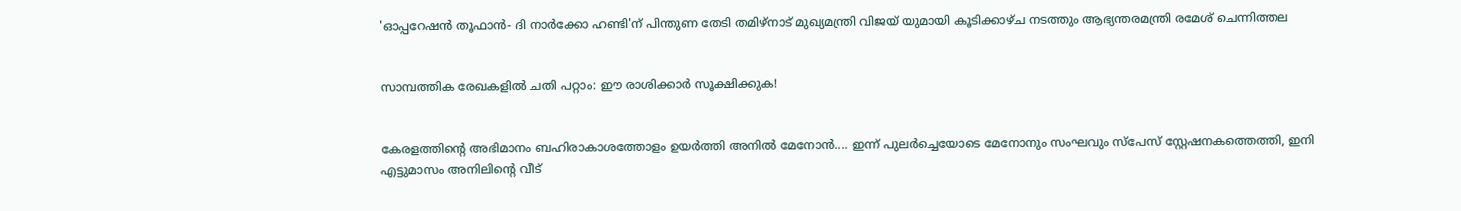'ഓപ്പറേഷന്‍ തൂഫാന്‍- ദി നാര്‍ക്കോ ഹണ്ടി'ന് പിന്തുണ തേടി തമിഴ്‌നാട് മുഖ്യമന്ത്രി വിജയ് യുമായി കൂടിക്കാഴ്ച നടത്തും ആഭ്യന്തരമന്ത്രി രമേശ് ചെന്നിത്തല


സാമ്പത്തിക രേഖകളിൽ ചതി പറ്റാം: ഈ രാശിക്കാർ സൂക്ഷിക്കുക!


കേരളത്തിന്റെ അഭിമാനം ബഹിരാകാശത്തോളം ഉയർത്തി അനിൽ മേനോൻ.... ഇന്ന് പുലർച്ചെയോടെ മേനോനും സംഘവും സ്‌പേസ് സ്റ്റേഷനകത്തെത്തി, ഇനി എട്ടുമാസം അനിലിന്റെ വീട്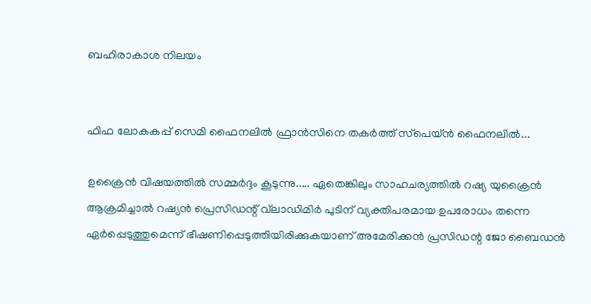ബഹിരാകാശ നിലയം


ഫിഫ ലോകകപ്പ് സെമി ഫൈനലിൽ ഫ്രാൻസിനെ തകർത്ത് സ്‌പെയ്ൻ ഫൈനലിൽ...

ഉക്രൈന്‍ വിഷയത്തില്‍ സമ്മര്‍ദ്ദം കൂടുന്നു..... ഏതെങ്കിലും സാഹചര്യത്തില്‍ റഷ്യ യുക്രൈന്‍ ആക്രമിച്ചാല്‍ റഷ്യന്‍ പ്രെസിഡന്റ് വ്‌ലാഡിമിര്‍ പുടിന് വ്യക്തിപരമായ ഉപരോധം തന്നെ ഏര്‍പ്പെടുത്തുമെന്ന് ഭീഷണിപ്പെടുത്തിയിരിക്കുകയാണ് അമേരിക്കന്‍ പ്രസിഡന്റ ജോ ബൈഡന്‍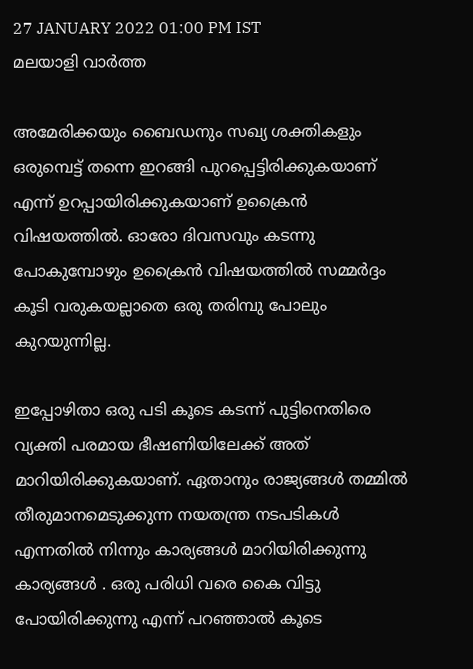27 JANUARY 2022 01:00 PM IST
മലയാളി വാര്‍ത്ത

അമേരിക്കയും ബൈഡനും സഖ്യ ശക്തികളും ഒരുമ്പെട്ട് തന്നെ ഇറങ്ങി പുറപ്പെട്ടിരിക്കുകയാണ് എന്ന് ഉറപ്പായിരിക്കുകയാണ് ഉക്രൈന്‍ വിഷയത്തില്‍. ഓരോ ദിവസവും കടന്നു പോകുമ്പോഴും ഉക്രൈന്‍ വിഷയത്തില്‍ സമ്മര്‍ദ്ദം കൂടി വരുകയല്ലാതെ ഒരു തരിമ്പു പോലും കുറയുന്നില്ല.

ഇപ്പോഴിതാ ഒരു പടി കൂടെ കടന്ന് പുട്ടിനെതിരെ വ്യക്തി പരമായ ഭീഷണിയിലേക്ക് അത് മാറിയിരിക്കുകയാണ്. ഏതാനും രാജ്യങ്ങള്‍ തമ്മില്‍ തീരുമാനമെടുക്കുന്ന നയതന്ത്ര നടപടികള്‍ എന്നതില്‍ നിന്നും കാര്യങ്ങള്‍ മാറിയിരിക്കുന്നു കാര്യങ്ങള്‍ . ഒരു പരിധി വരെ കൈ വിട്ടു പോയിരിക്കുന്നു എന്ന് പറഞ്ഞാല്‍ കൂടെ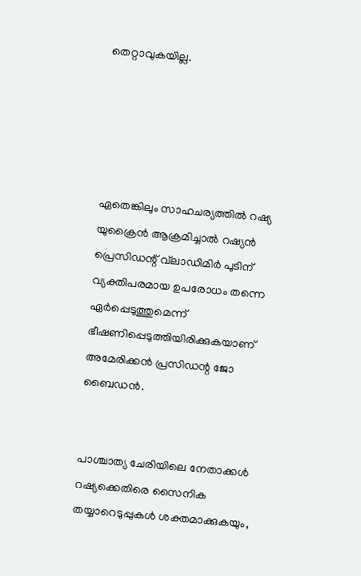തെറ്റാവുകയില്ല.





ഏതെങ്കിലും സാഹചര്യത്തില്‍ റഷ്യ യുക്രൈന്‍ ആക്രമിച്ചാല്‍ റഷ്യന്‍ പ്രെസിഡന്റ് വ്‌ലാഡിമിര്‍ പുടിന് വ്യക്തിപരമായ ഉപരോധം തന്നെ ഏര്‍പ്പെടുത്തുമെന്ന് ഭീഷണിപ്പെടുത്തിയിരിക്കുകയാണ് അമേരിക്കന്‍ പ്രസിഡന്റ ജോ ബൈഡന്‍.


പാശ്ചാത്യ ചേരിയിലെ നേതാക്കള്‍ റഷ്യക്കെതിരെ സൈനിക തയ്യാറെടുപ്പുകള്‍ ശക്തമാക്കുകയും,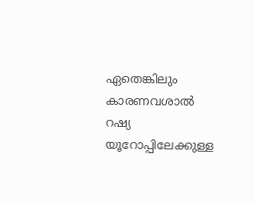ഏതെങ്കിലും കാരണവശാല്‍ റഷ്യ യൂറോപ്പിലേക്കുള്ള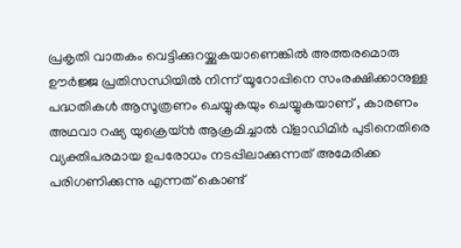പ്രകൃതി വാതകം വെട്ടിക്കുറയ്ക്കുകയാണെങ്കില്‍ അത്തരമൊരു ഊര്‍ജ്ജ പ്രതിസന്ധിയില്‍ നിന്ന് യൂറോപ്പിനെ സംരക്ഷിക്കാനുള്ള പദ്ധതികള്‍ ആസൂത്രണം ചെയ്യുകയും ചെയ്യുകയാണ് , കാരണം അഥവാ റഷ്യ യുക്രെയ്ന്‍ ആക്രമിച്ചാല്‍ വ്ളാഡിമിര്‍ പുടിനെതിരെ വ്യക്തിപരമായ ഉപരോധം നടപ്പിലാക്കുന്നത് അമേരിക്ക പരിഗണിക്കുന്നു എന്നത് കൊണ്ട്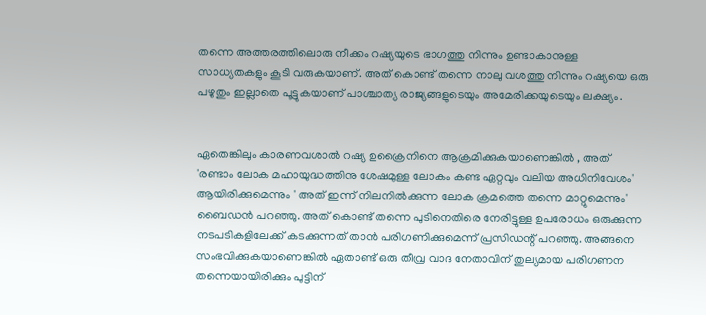തന്നെ അത്തരത്തിലൊരു നീക്കം റഷ്യയുടെ ഭാഗത്തു നിന്നും ഉണ്ടാകാനുള്ള സാധ്യതകളും കൂടി വരുകയാണ്. അത് കൊണ്ട് തന്നെ നാലു വശത്തു നിന്നും റഷ്യയെ ഒരു പഴുതും ഇല്ലാതെ പൂട്ടുകയാണ് പാശ്ചാത്യ രാജ്യങ്ങളുടെയും അമേരിക്കയുടെയും ലക്ഷ്യം.


ഏതെങ്കിലും കാരണവശാല്‍ റഷ്യ ഉക്രൈനിനെ ആക്രമിക്കുകയാണെങ്കില്‍ , അത് 'രണ്ടാം ലോക മഹായുദ്ധത്തിനു ശേഷമുള്ള ലോകം കണ്ട ഏറ്റവും വലിയ അധിനിവേശം' ആയിരിക്കുമെന്നും ' അത് ഇന്ന് നിലനില്‍ക്കുന്ന ലോക ക്രമത്തെ തന്നെ മാറ്റുമെന്നും' ബൈഡന്‍ പറഞ്ഞു. അത് കൊണ്ട് തന്നെ പുടിനെതിരെ നേരിട്ടുള്ള ഉപരോധം ഒരുക്കുന്ന നടപടികളിലേക്ക് കടക്കുന്നത് താന്‍ പരിഗണിക്കുമെന്ന് പ്രസിഡന്റ് പറഞ്ഞു. അങ്ങനെ സംഭവിക്കുകയാണെങ്കില്‍ ഏതാണ്ട് ഒരു തീവ്ര വാദ നേതാവിന് തുല്യമായ പരിഗണന തന്നെയായിരിക്കും പുട്ടിന്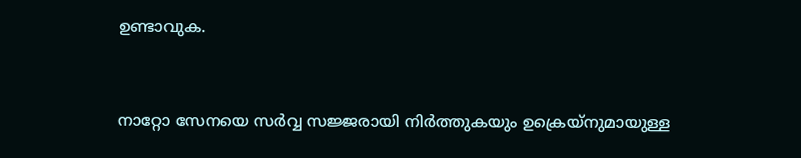ഉണ്ടാവുക.


നാറ്റോ സേനയെ സര്‍വ്വ സജ്ജരായി നിര്‍ത്തുകയും ഉക്രെയ്നുമായുള്ള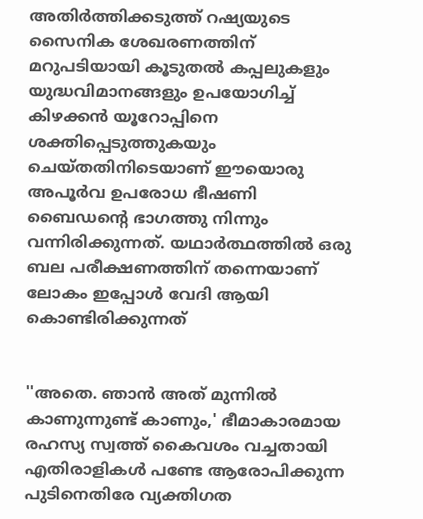അതിര്‍ത്തിക്കടുത്ത് റഷ്യയുടെ സൈനിക ശേഖരണത്തിന് മറുപടിയായി കൂടുതല്‍ കപ്പലുകളും യുദ്ധവിമാനങ്ങളും ഉപയോഗിച്ച് കിഴക്കന്‍ യൂറോപ്പിനെ ശക്തിപ്പെടുത്തുകയും ചെയ്തതിനിടെയാണ് ഈയൊരു അപൂര്‍വ ഉപരോധ ഭീഷണി ബൈഡന്റെ ഭാഗത്തു നിന്നും വന്നിരിക്കുന്നത്. യഥാര്‍ത്ഥത്തില്‍ ഒരു ബല പരീക്ഷണത്തിന് തന്നെയാണ് ലോകം ഇപ്പോള്‍ വേദി ആയി കൊണ്ടിരിക്കുന്നത്


''അതെ. ഞാന്‍ അത് മുന്നില്‍ കാണുന്നുണ്ട് കാണും,' ഭീമാകാരമായ രഹസ്യ സ്വത്ത് കൈവശം വച്ചതായി എതിരാളികള്‍ പണ്ടേ ആരോപിക്കുന്ന പുടിനെതിരേ വ്യക്തിഗത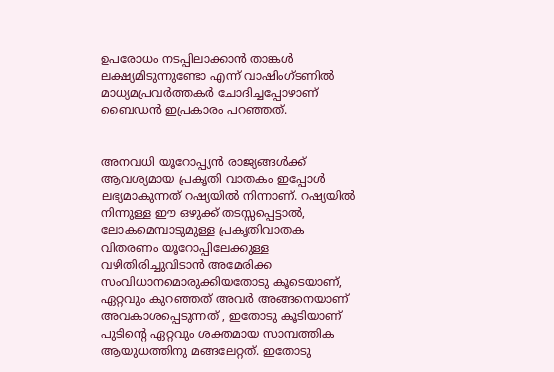ഉപരോധം നടപ്പിലാക്കാന്‍ താങ്കള്‍ ലക്ഷ്യമിടുന്നുണ്ടോ എന്ന് വാഷിംഗ്ടണില്‍ മാധ്യമപ്രവര്‍ത്തകര്‍ ചോദിച്ചപ്പോഴാണ് ബൈഡന്‍ ഇപ്രകാരം പറഞ്ഞത്.


അനവധി യൂറോപ്പ്യന്‍ രാജ്യങ്ങള്‍ക്ക് ആവശ്യമായ പ്രകൃതി വാതകം ഇപ്പോള്‍ ലഭ്യമാകുന്നത് റഷ്യയില്‍ നിന്നാണ്. റഷ്യയില്‍ നിന്നുള്ള ഈ ഒഴുക്ക് തടസ്സപ്പെട്ടാല്‍, ലോകമെമ്പാടുമുള്ള പ്രകൃതിവാതക വിതരണം യൂറോപ്പിലേക്കുള്ള വഴിതിരിച്ചുവിടാന്‍ അമേരിക്ക സംവിധാനമൊരുക്കിയതോടു കൂടെയാണ്, ഏറ്റവും കുറഞ്ഞത് അവര്‍ അങ്ങനെയാണ് അവകാശപ്പെടുന്നത് , ഇതോടു കൂടിയാണ് പുടിന്റെ ഏറ്റവും ശക്തമായ സാമ്പത്തിക ആയുധത്തിനു മങ്ങലേറ്റത്. ഇതോടു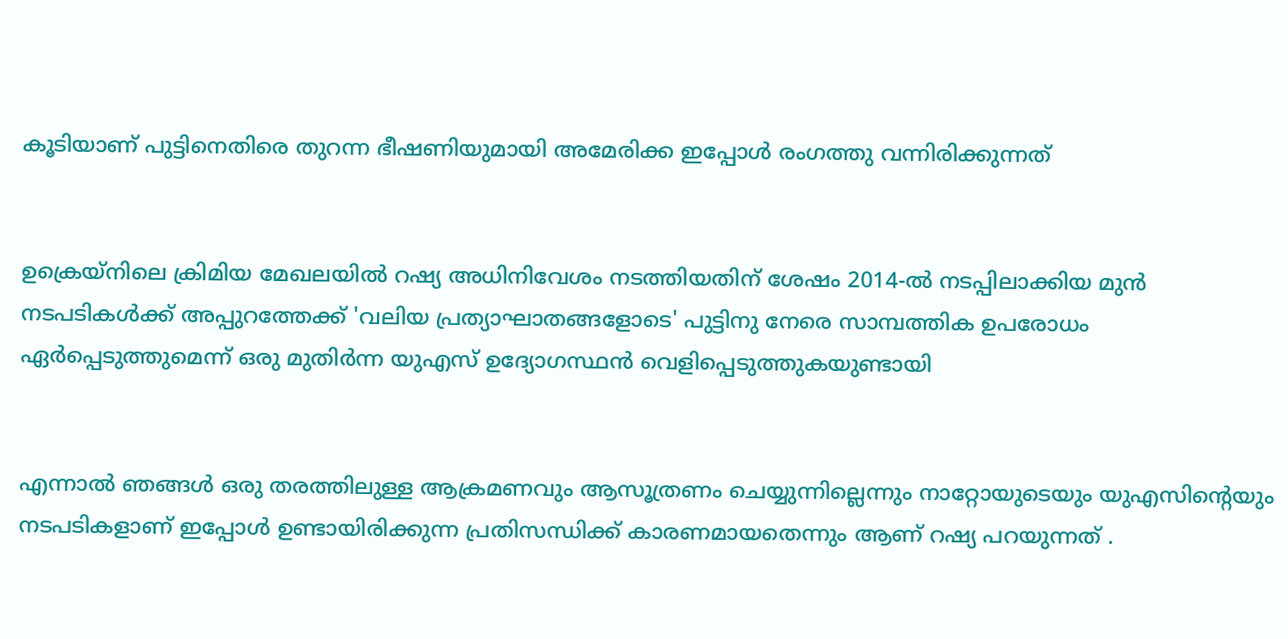കൂടിയാണ് പുട്ടിനെതിരെ തുറന്ന ഭീഷണിയുമായി അമേരിക്ക ഇപ്പോള്‍ രംഗത്തു വന്നിരിക്കുന്നത്


ഉക്രെയ്‌നിലെ ക്രിമിയ മേഖലയില്‍ റഷ്യ അധിനിവേശം നടത്തിയതിന് ശേഷം 2014-ല്‍ നടപ്പിലാക്കിയ മുന്‍ നടപടികള്‍ക്ക് അപ്പുറത്തേക്ക് 'വലിയ പ്രത്യാഘാതങ്ങളോടെ' പുട്ടിനു നേരെ സാമ്പത്തിക ഉപരോധം ഏര്‍പ്പെടുത്തുമെന്ന് ഒരു മുതിര്‍ന്ന യുഎസ് ഉദ്യോഗസ്ഥന്‍ വെളിപ്പെടുത്തുകയുണ്ടായി


എന്നാല്‍ ഞങ്ങള്‍ ഒരു തരത്തിലുള്ള ആക്രമണവും ആസൂത്രണം ചെയ്യുന്നില്ലെന്നും നാറ്റോയുടെയും യുഎസിന്റെയും നടപടികളാണ് ഇപ്പോള്‍ ഉണ്ടായിരിക്കുന്ന പ്രതിസന്ധിക്ക് കാരണമായതെന്നും ആണ് റഷ്യ പറയുന്നത് .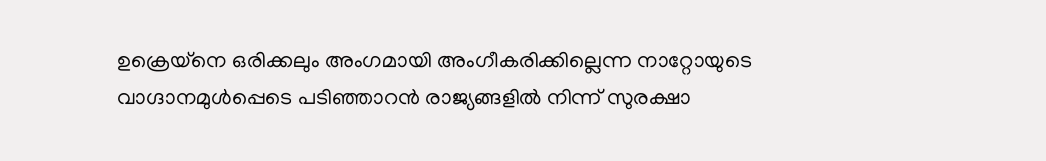ഉക്രെയ്നെ ഒരിക്കലും അംഗമായി അംഗീകരിക്കില്ലെന്ന നാറ്റോയുടെ വാഗ്ദാനമുള്‍പ്പെടെ പടിഞ്ഞാറന്‍ രാജ്യങ്ങളില്‍ നിന്ന് സുരക്ഷാ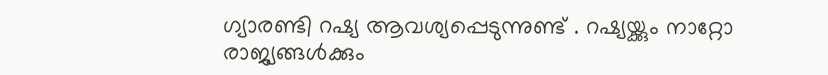ഗ്യാരണ്ടി റഷ്യ ആവശ്യപ്പെടുന്നുണ്ട് . റഷ്യയ്ക്കും നാറ്റോ രാജ്യങ്ങള്‍ക്കും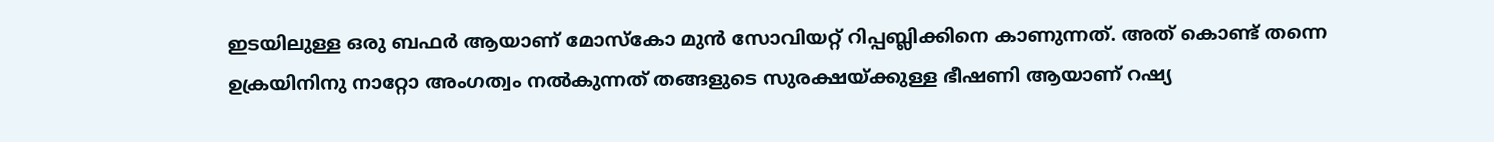ഇടയിലുള്ള ഒരു ബഫര്‍ ആയാണ് മോസ്‌കോ മുന്‍ സോവിയറ്റ് റിപ്പബ്ലിക്കിനെ കാണുന്നത്. അത് കൊണ്ട് തന്നെ ഉക്രയിനിനു നാറ്റോ അംഗത്വം നല്‍കുന്നത് തങ്ങളുടെ സുരക്ഷയ്ക്കുള്ള ഭീഷണി ആയാണ് റഷ്യ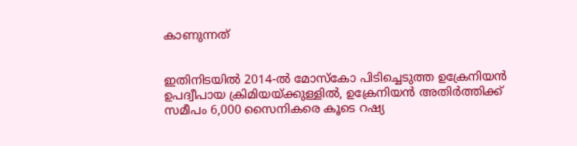കാണുന്നത്


ഇതിനിടയില്‍ 2014-ല്‍ മോസ്‌കോ പിടിച്ചെടുത്ത ഉക്രേനിയന്‍ ഉപദ്വീപായ ക്രിമിയയ്ക്കുള്ളില്‍, ഉക്രേനിയന്‍ അതിര്‍ത്തിക്ക് സമീപം 6,000 സൈനികരെ കൂടെ റഷ്യ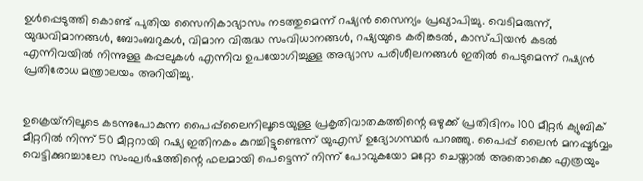ഉള്‍പ്പെടുത്തി കൊണ്ട് പുതിയ സൈനികാഭ്യാസം നടത്തുമെന്ന് റഷ്യന്‍ സൈന്യം പ്രഖ്യാപിച്ചു. വെടിമരുന്ന്, യുദ്ധവിമാനങ്ങള്‍, ബോംബറുകള്‍, വിമാന വിരുദ്ധ സംവിധാനങ്ങള്‍, റഷ്യയുടെ കരിങ്കടല്‍, കാസ്പിയന്‍ കടല്‍ എന്നിവയില്‍ നിന്നുള്ള കപ്പലുകള്‍ എന്നിവ ഉപയോഗിച്ചുള്ള അഭ്യാസ പരിശീലനങ്ങള്‍ ഇതില്‍ പെടുമെന്ന് റഷ്യന്‍ പ്രതിരോധ മന്ത്രാലയം അറിയിച്ചു.


ഉക്രെയ്‌നിലൂടെ കടന്നുപോകുന്ന പൈപ്പ്‌ലൈനിലൂടെയുള്ള പ്രകൃതിവാതകത്തിന്റെ ഒഴുക്ക് പ്രതിദിനം 100 മീറ്റര്‍ ക്യുബിക് മീറ്ററില്‍ നിന്ന് 50 മീറ്ററായി റഷ്യ ഇതിനകം കുറച്ചിട്ടുണ്ടെന്ന് യുഎസ് ഉദ്യോഗസ്ഥര്‍ പറഞ്ഞു. പൈപ്പ് ലൈന്‍ മനപ്പൂര്‍വ്വം വെട്ടിക്കുറച്ചാലോ സംഘര്‍ഷത്തിന്റെ ഫലമായി പെട്ടെന്ന് നിന്ന് പോവുകയോ മറ്റോ ചെയ്താല്‍ അതൊക്കെ എത്രയും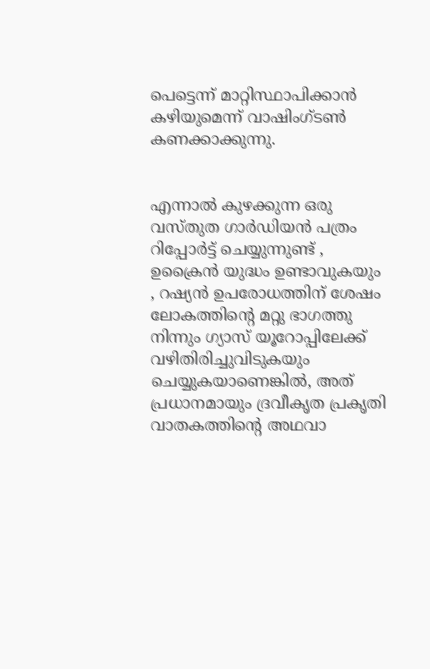പെട്ടെന്ന് മാറ്റിസ്ഥാപിക്കാന്‍ കഴിയുമെന്ന് വാഷിംഗ്ടണ്‍ കണക്കാക്കുന്നു.


എന്നാല്‍ കുഴക്കുന്ന ഒരു വസ്തുത ഗാര്‍ഡിയന്‍ പത്രം റിപ്പോര്‍ട്ട് ചെയ്യുന്നുണ്ട് , ഉക്രൈന്‍ യുദ്ധം ഉണ്ടാവുകയും , റഷ്യന്‍ ഉപരോധത്തിന് ശേഷം ലോകത്തിന്റെ മറ്റു ഭാഗത്തു നിന്നും ഗ്യാസ് യൂറോപ്പിലേക്ക് വഴിതിരിച്ചുവിടുകയും ചെയ്യുകയാണെങ്കില്‍, അത് പ്രധാനമായും ദ്രവീകൃത പ്രകൃതി വാതകത്തിന്റെ അഥവാ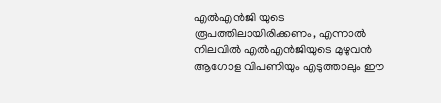എല്‍എന്‍ജി യുടെ രൂപത്തിലായിരിക്കണം, എന്നാല്‍ നിലവില്‍ എല്‍എന്‍ജിയുടെ മുഴുവന്‍ ആഗോള വിപണിയും എടുത്താലും ഈ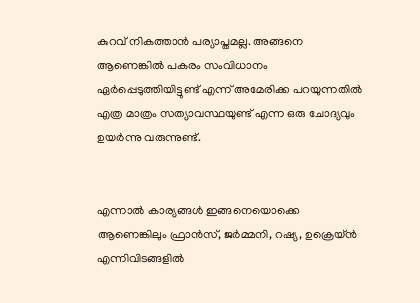കുറവ് നികത്താന്‍ പര്യാപ്തമല്ല. അങ്ങനെ ആണെങ്കില്‍ പകരം സംവിധാനം ഏര്‍പ്പെടുത്തിയിട്ടുണ്ട് എന്ന് അമേരിക്ക പറയുന്നതില്‍ എത്ര മാത്രം സത്യാവസ്ഥയുണ്ട് എന്ന ഒരു ചോദ്യവും ഉയര്‍ന്നു വരുന്നുണ്ട്.


എന്നാല്‍ കാര്യങ്ങള്‍ ഇങ്ങനെയൊക്കെ ആണെങ്കിലും ഫ്രാന്‍സ്, ജര്‍മ്മനി, റഷ്യ, ഉക്രെയ്ന്‍ എന്നിവിടങ്ങളില്‍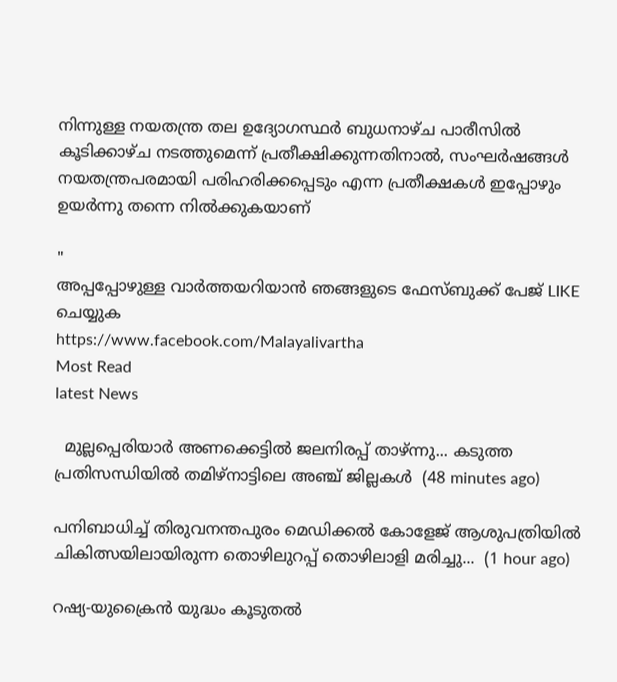നിന്നുള്ള നയതന്ത്ര തല ഉദ്യോഗസ്ഥര്‍ ബുധനാഴ്ച പാരീസില്‍ കൂടിക്കാഴ്ച നടത്തുമെന്ന് പ്രതീക്ഷിക്കുന്നതിനാല്‍, സംഘര്‍ഷങ്ങള്‍ നയതന്ത്രപരമായി പരിഹരിക്കപ്പെടും എന്ന പ്രതീക്ഷകള്‍ ഇപ്പോഴും ഉയര്‍ന്നു തന്നെ നില്‍ക്കുകയാണ്

"
അപ്പപ്പോഴുള്ള വാര്‍ത്തയറിയാന്‍ ഞങ്ങളുടെ ഫേസ്‌ബുക്ക്‌ പേജ് LIKE ചെയ്യുക
https://www.facebook.com/Malayalivartha
Most Read
latest News

  മുല്ലപ്പെരിയാർ അണക്കെട്ടിൽ ജലനിരപ്പ് താഴ്ന്നു... കടുത്ത പ്രതിസന്ധിയിൽ തമിഴ്നാട്ടിലെ അഞ്ച് ജില്ലകൾ  (48 minutes ago)

പനിബാധിച്ച് തിരുവനന്തപുരം മെഡിക്കൽ കോളേജ് ആശുപത്രിയിൽ ചികിത്സയിലായിരുന്ന തൊഴിലുറപ്പ് തൊഴിലാളി മരിച്ചു...  (1 hour ago)

റഷ്യ-യുക്രൈൻ യുദ്ധം കൂടുതൽ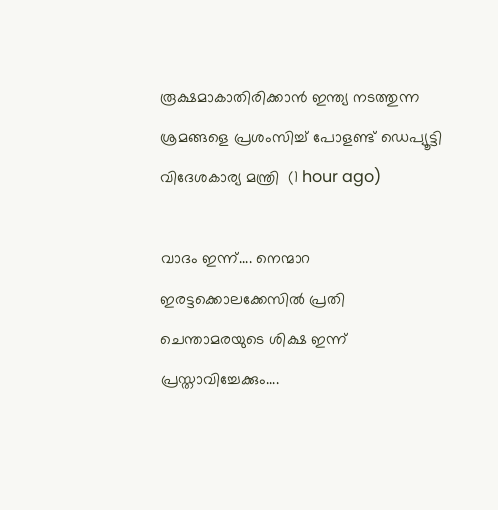രൂക്ഷമാകാതിരിക്കാൻ ഇന്ത്യ നടത്തുന്ന ശ്രമങ്ങളെ പ്രശംസിച്ച് പോളണ്ട് ഡെപ്യൂട്ടി വിദേശകാര്യ മന്ത്രി  (1 hour ago)

വാദം ഇന്ന്.... നെന്മാറ ഇരട്ടക്കൊലക്കേസിൽ പ്രതി ചെന്താമരയുടെ ശിക്ഷ ഇന്ന് പ്രസ്താവിച്ചേക്കും....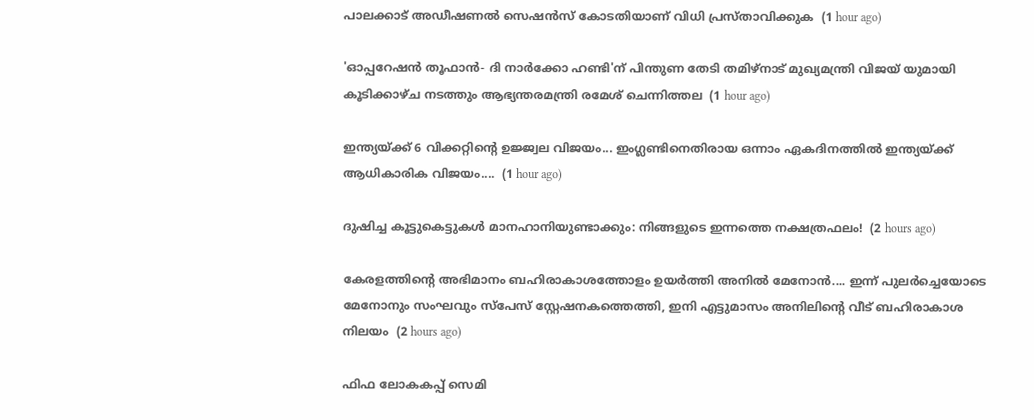പാലക്കാട് അഡീഷണൽ സെഷൻസ് കോടതിയാണ് വിധി പ്രസ്താവിക്കുക  (1 hour ago)

'ഓപ്പറേഷന്‍ തൂഫാന്‍- ദി നാര്‍ക്കോ ഹണ്ടി'ന് പിന്തുണ തേടി തമിഴ്‌നാട് മുഖ്യമന്ത്രി വിജയ് യുമായി കൂടിക്കാഴ്ച നടത്തും ആഭ്യന്തരമന്ത്രി രമേശ് ചെന്നിത്തല  (1 hour ago)

ഇന്ത്യയ്ക്ക് 6 വിക്കറ്റിന്റെ ഉജ്ജ്വല വിജയം... ഇംഗ്ലണ്ടിനെതിരായ ഒന്നാം ഏകദിനത്തിൽ ഇന്ത്യയ്ക്ക് ആധികാരിക വിജയം....  (1 hour ago)

ദുഷിച്ച കൂട്ടുകെട്ടുകൾ മാനഹാനിയുണ്ടാക്കും: നിങ്ങളുടെ ഇന്നത്തെ നക്ഷത്രഫലം!  (2 hours ago)

കേരളത്തിന്റെ അഭിമാനം ബഹിരാകാശത്തോളം ഉയർത്തി അനിൽ മേനോൻ.... ഇന്ന് പുലർച്ചെയോടെ മേനോനും സംഘവും സ്‌പേസ് സ്റ്റേഷനകത്തെത്തി, ഇനി എട്ടുമാസം അനിലിന്റെ വീട് ബഹിരാകാശ നിലയം  (2 hours ago)

ഫിഫ ലോകകപ്പ് സെമി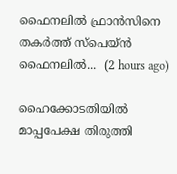ഫൈനലിൽ ഫ്രാൻസിനെ തകർത്ത് സ്‌പെയ്ൻ ഫൈനലിൽ...  (2 hours ago)

ഹൈക്കോടതിയില്‍ മാപ്പപേക്ഷ തിരുത്തി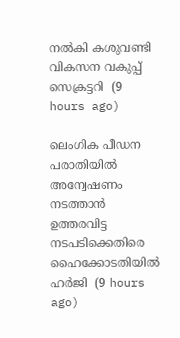നല്‍കി കശുവണ്ടി വികസന വകുപ്പ് സെക്രട്ടറി  (9 hours ago)

ലെംഗിക പീഡന പരാതിയില്‍ അന്വേഷണം നടത്താന്‍ ഉത്തരവിട്ട നടപടിക്കെതിരെ ഹൈക്കോടതിയില്‍ ഹര്‍ജി  (9 hours ago)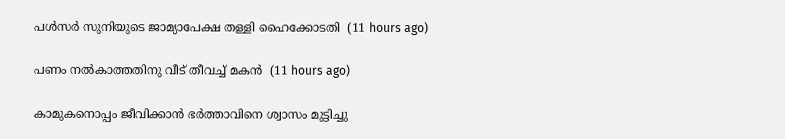പള്‍സര്‍ സുനിയുടെ ജാമ്യാപേക്ഷ തള്ളി ഹൈക്കോടതി  (11 hours ago)

പണം നല്‍കാത്തതിനു വീട് തീവച്ച് മകന്‍  (11 hours ago)

കാമുകനൊപ്പം ജീവിക്കാന്‍ ഭര്‍ത്താവിനെ ശ്വാസം മുട്ടിച്ചു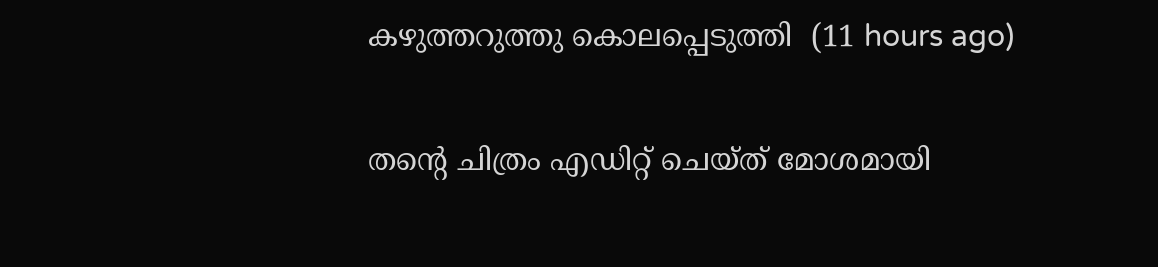കഴുത്തറുത്തു കൊലപ്പെടുത്തി  (11 hours ago)

തന്റെ ചിത്രം എഡിറ്റ് ചെയ്ത് മോശമായി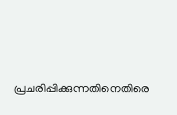പ്രചരിപ്പിക്കുന്നതിനെതിരെ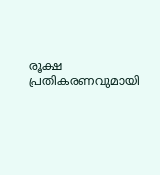രൂക്ഷ പ്രതികരണവുമായി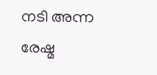നടി അന്ന രേഷ്മ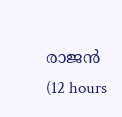രാജന്‍  (12 hours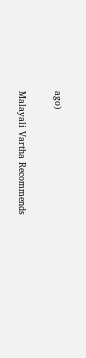ago)

Malayali Vartha Recommends